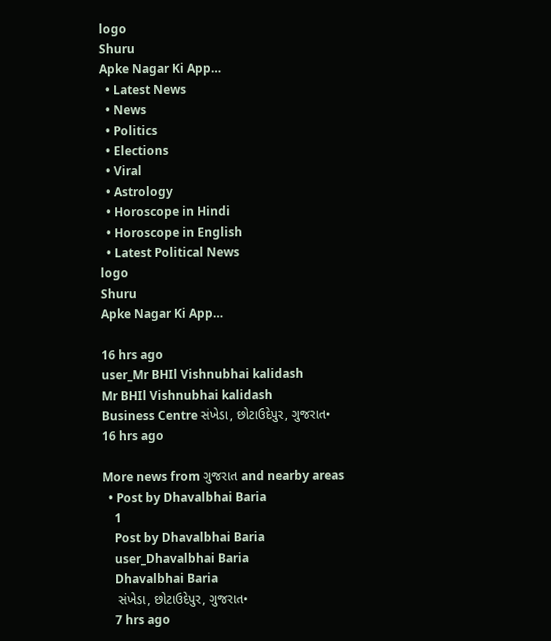logo
Shuru
Apke Nagar Ki App…
  • Latest News
  • News
  • Politics
  • Elections
  • Viral
  • Astrology
  • Horoscope in Hindi
  • Horoscope in English
  • Latest Political News
logo
Shuru
Apke Nagar Ki App…

16 hrs ago
user_Mr BHIl Vishnubhai kalidash
Mr BHIl Vishnubhai kalidash
Business Centre સંખેડા, છોટાઉદેપુર, ગુજરાત•
16 hrs ago

More news from ગુજરાત and nearby areas
  • Post by Dhavalbhai Baria
    1
    Post by Dhavalbhai Baria
    user_Dhavalbhai Baria
    Dhavalbhai Baria
    સંખેડા, છોટાઉદેપુર, ગુજરાત•
    7 hrs ago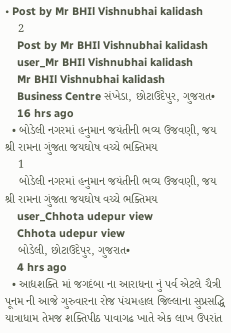• Post by Mr BHIl Vishnubhai kalidash
    2
    Post by Mr BHIl Vishnubhai kalidash
    user_Mr BHIl Vishnubhai kalidash
    Mr BHIl Vishnubhai kalidash
    Business Centre સંખેડા, છોટાઉદેપુર, ગુજરાત•
    16 hrs ago
  • બોડેલી નગરમાં હનુમાન જયંતીની ભવ્ય ઉજવણી, જય શ્રી રામના ગુંજતા જયઘોષ વચ્ચે ભક્તિમય
    1
    બોડેલી નગરમાં હનુમાન જયંતીની ભવ્ય ઉજવણી, જય શ્રી રામના ગુંજતા જયઘોષ વચ્ચે ભક્તિમય
    user_Chhota udepur view
    Chhota udepur view
    બોડેલી, છોટાઉદેપુર, ગુજરાત•
    4 hrs ago
  • આદ્યશક્તિ માં જગદંબા ના આરાધના નું પર્વ એટલે ચૈત્રી પૂનમ ની આજે ગુરુવારના રોજ પંચમહાલ જિલ્લાના સુપ્રસદ્ધિ યાત્રાધામ તેમજ શક્તિપીઠ પાવાગઢ ખાતે એક લાખ ઉપરાંત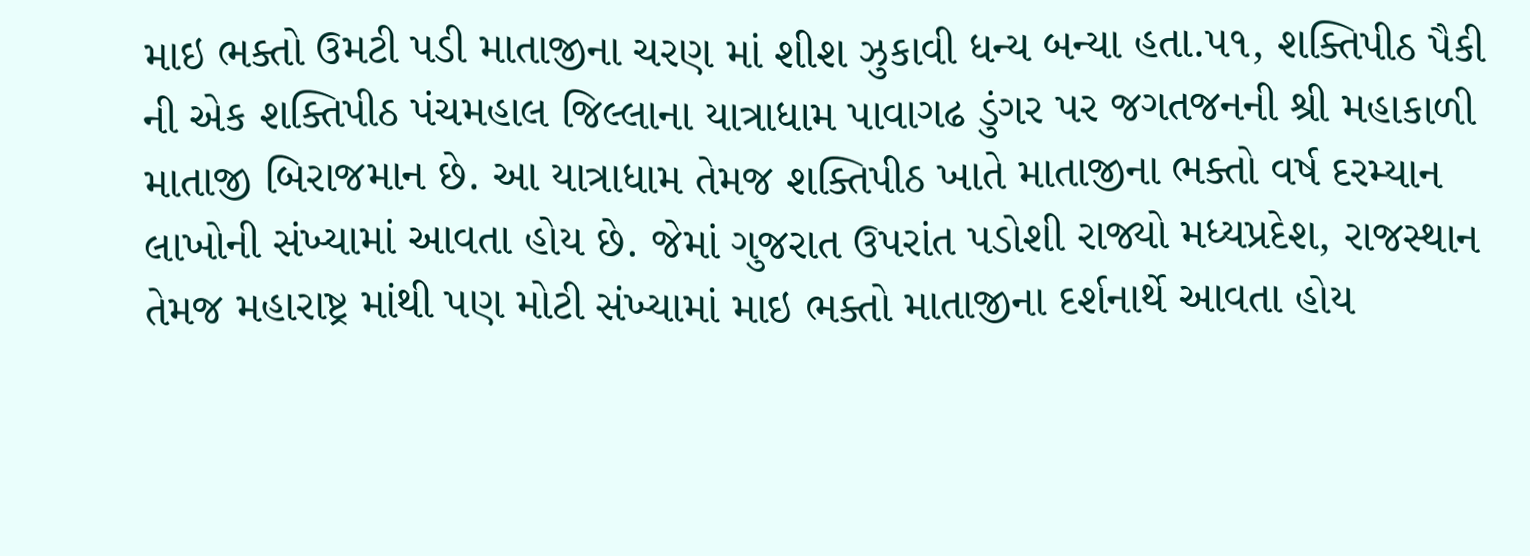માઇ ભક્તો ઉમટી પડી માતાજીના ચરણ માં શીશ ઝુકાવી ધન્ય બન્યા હતા.૫૧, શક્તિપીઠ પૈકી ની એક શક્તિપીઠ પંચમહાલ જિલ્લાના યાત્રાધામ પાવાગઢ ડુંગર પર જગતજનની શ્રી મહાકાળી માતાજી બિરાજમાન છે. આ યાત્રાધામ તેમજ શક્તિપીઠ ખાતે માતાજીના ભક્તો વર્ષ દરમ્યાન લાખોની સંખ્યામાં આવતા હોય છે. જેમાં ગુજરાત ઉપરાંત પડોશી રાજ્યો મધ્યપ્રદેશ, રાજસ્થાન તેમજ મહારાષ્ટ્ર માંથી પણ મોટી સંખ્યામાં માઇ ભક્તો માતાજીના દર્શનાર્થે આવતા હોય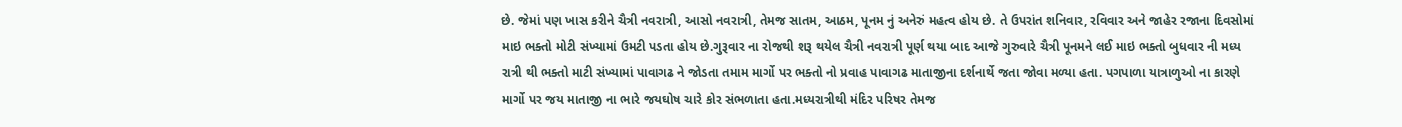છે. જેમાં પણ ખાસ કરીને ચૈત્રી નવરાત્રી, આસો નવરાત્રી, તેમજ સાતમ, આઠમ, પૂનમ નું અનેરું મહત્વ હોય છે. તે ઉપરાંત શનિવાર, રવિવાર અને જાહેર રજાના દિવસોમાં માઇ ભક્તો મોટી સંખ્યામાં ઉમટી પડતા હોય છે.ગુરૂવાર ના રોજથી શરૂ થયેલ ચૈત્રી નવરાત્રી પૂર્ણ થયા બાદ આજે ગુરુવારે ચૈત્રી પૂનમને લઈ માઇ ભક્તો બુધવાર ની મધ્ય રાત્રી થી ભક્તો માટી સંખ્યામાં પાવાગઢ ને જોડતા તમામ માર્ગો પર ભક્તો નો પ્રવાહ પાવાગઢ માતાજીના દર્શનાર્થે જતા જોવા મળ્યા હતા. પગપાળા યાત્રાળુઓ ના કારણે માર્ગો પર જય માતાજી ના ભારે જયઘોષ ચારે કોર સંભળાતા હતા.મધ્યરાત્રીથી મંદિર પરિષર તેમજ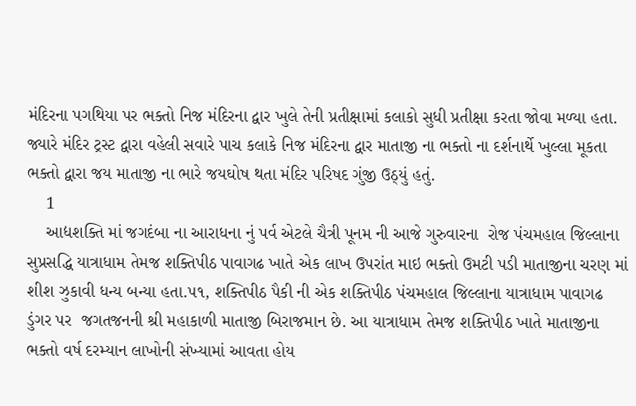મંદિરના પગથિયા પર ભક્તો નિજ મંદિરના દ્વાર ખુલે તેની પ્રતીક્ષામાં કલાકો સુધી પ્રતીક્ષા કરતા જોવા મળ્યા હતા. જ્યારે મંદિર ટ્રસ્ટ દ્વારા વહેલી સવારે પાચ કલાકે નિજ મંદિરના દ્વાર માતાજી ના ભક્તો ના દર્શનાર્થે ખુલ્લા મૂકતા ભક્તો દ્વારા જય માતાજી ના ભારે જયઘોષ થતા મંદિર પરિષદ ગુંજી ઉઠ્યું હતું.
    1
    આદ્યશક્તિ માં જગદંબા ના આરાધના નું પર્વ એટલે ચૈત્રી પૂનમ ની આજે ગુરુવારના  રોજ પંચમહાલ જિલ્લાના સુપ્રસદ્ધિ યાત્રાધામ તેમજ શક્તિપીઠ પાવાગઢ ખાતે એક લાખ ઉપરાંત માઇ ભક્તો ઉમટી પડી માતાજીના ચરણ માં  શીશ ઝુકાવી ધન્ય બન્યા હતા.૫૧, શક્તિપીઠ પૈકી ની એક શક્તિપીઠ પંચમહાલ જિલ્લાના યાત્રાધામ પાવાગઢ ડુંગર પર  જગતજનની શ્રી મહાકાળી માતાજી બિરાજમાન છે. આ યાત્રાધામ તેમજ શક્તિપીઠ ખાતે માતાજીના ભક્તો વર્ષ દરમ્યાન લાખોની સંખ્યામાં આવતા હોય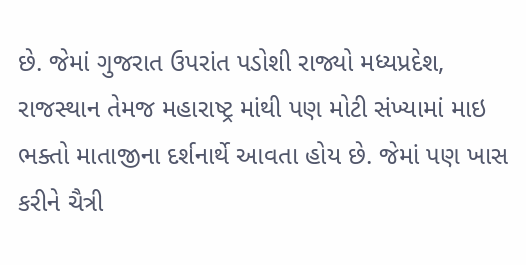છે. જેમાં ગુજરાત ઉપરાંત પડોશી રાજ્યો મધ્યપ્રદેશ, રાજસ્થાન તેમજ મહારાષ્ટ્ર માંથી પણ મોટી સંખ્યામાં માઇ ભક્તો માતાજીના દર્શનાર્થે આવતા હોય છે. જેમાં પણ ખાસ કરીને ચૈત્રી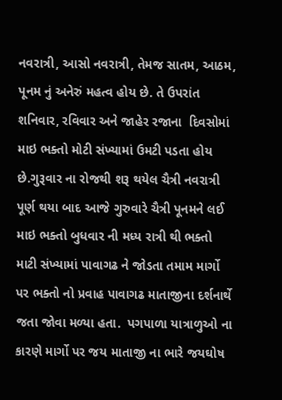નવરાત્રી, આસો નવરાત્રી, તેમજ સાતમ, આઠમ, પૂનમ નું અનેરું મહત્વ હોય છે. તે ઉપરાંત  શનિવાર, રવિવાર અને જાહેર રજાના  દિવસોમાં માઇ ભક્તો મોટી સંખ્યામાં ઉમટી પડતા હોય છે.ગુરૂવાર ના રોજથી શરૂ થયેલ ચૈત્રી નવરાત્રી પૂર્ણ થયા બાદ આજે ગુરુવારે ચૈત્રી પૂનમને લઈ માઇ ભક્તો બુધવાર ની મધ્ય રાત્રી થી ભક્તો માટી સંખ્યામાં પાવાગઢ ને જોડતા તમામ માર્ગો પર ભક્તો નો પ્રવાહ પાવાગઢ માતાજીના દર્શનાર્થે જતા જોવા મળ્યા હતા.  પગપાળા યાત્રાળુઓ ના કારણે માર્ગો પર જય માતાજી ના ભારે જયઘોષ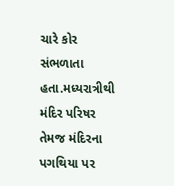ચારે કોર સંભળાતા હતા.મધ્યરાત્રીથી મંદિર પરિષર તેમજ મંદિરના પગથિયા પર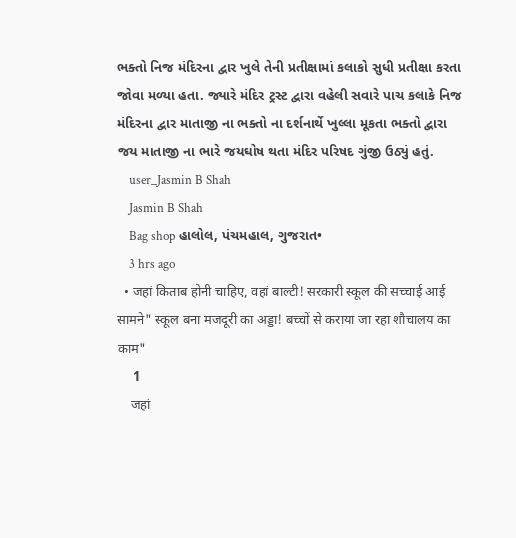ભક્તો નિજ મંદિરના દ્વાર ખુલે તેની પ્રતીક્ષામાં કલાકો સુધી પ્રતીક્ષા કરતા જોવા મળ્યા હતા. જ્યારે મંદિર ટ્રસ્ટ દ્વારા વહેલી સવારે પાચ કલાકે નિજ મંદિરના દ્વાર માતાજી ના ભક્તો ના દર્શનાર્થે ખુલ્લા મૂકતા ભક્તો દ્વારા જય માતાજી ના ભારે જયઘોષ થતા મંદિર પરિષદ ગુંજી ઉઠ્યું હતું.
    user_Jasmin B Shah
    Jasmin B Shah
    Bag shop હાલોલ, પંચમહાલ, ગુજરાત•
    3 hrs ago
  • जहां किताब होनी चाहिए, वहां बाल्टी! सरकारी स्कूल की सच्चाई आई सामने" स्कूल बना मजदूरी का अड्डा! बच्चों से कराया जा रहा शौचालय का काम"
    1
    जहां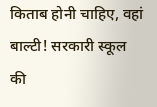किताब होनी चाहिए, वहां बाल्टी! सरकारी स्कूल की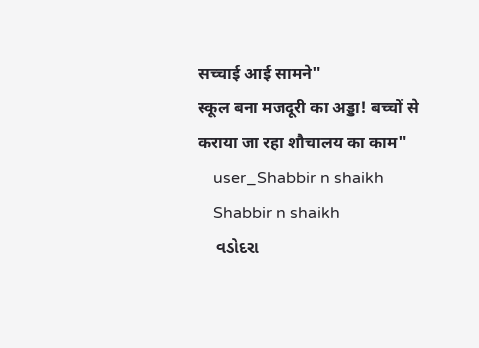सच्चाई आई सामने"
स्कूल बना मजदूरी का अड्डा! बच्चों से कराया जा रहा शौचालय का काम"
    user_Shabbir n shaikh
    Shabbir n shaikh
    વડોદરા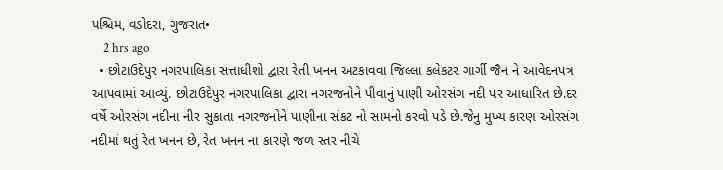પશ્ચિમ, વડોદરા, ગુજરાત•
    2 hrs ago
  • છોટાઉદેપુર નગરપાલિકા સત્તાધીશો દ્વારા રેતી ખનન અટકાવવા જિલ્લા કલેકટર ગાર્ગી જૈન ને આવેદનપત્ર આપવામાં આવ્યું. છોટાઉદેપુર નગરપાલિકા દ્વારા નગરજનોને પીવાનું પાણી ઓરસંગ નદી પર આધારિત છે.દર વર્ષે ઓરસંગ નદીના નીર સુકાતા નગરજનોને પાણીના સંકટ નો સામનો કરવો પડે છે.જેનુ મુખ્ય કારણ ઓરસંગ નદીમાં થતું રેત ખનન છે, રેત ખનન ના કારણે જળ સ્તર નીચે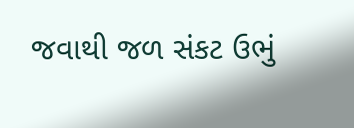જવાથી જળ સંકટ ઉભું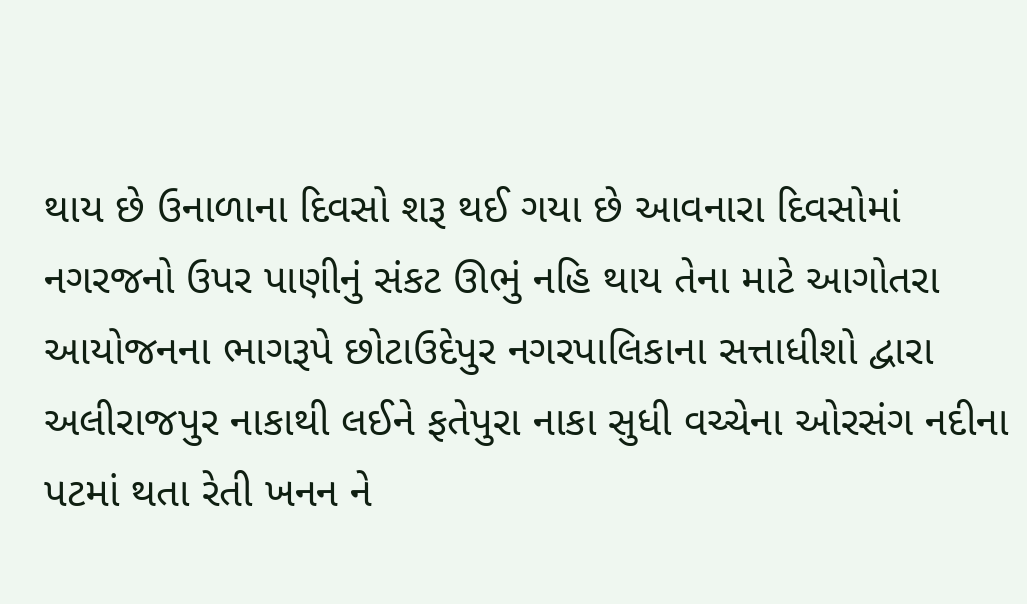થાય છે ઉનાળાના દિવસો શરૂ થઈ ગયા છે આવનારા દિવસોમાં નગરજનો ઉપર પાણીનું સંકટ ઊભું નહિ થાય તેના માટે આગોતરા આયોજનના ભાગરૂપે છોટાઉદેપુર નગરપાલિકાના સત્તાધીશો દ્વારા અલીરાજપુર નાકાથી લઈને ફતેપુરા નાકા સુધી વચ્ચેના ઓરસંગ નદીના પટમાં થતા રેતી ખનન ને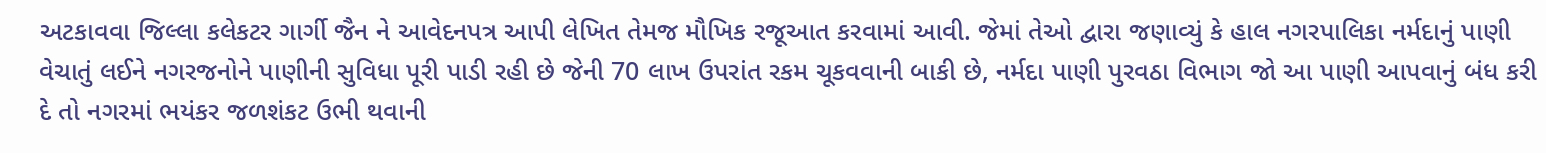અટકાવવા જિલ્લા કલેકટર ગાર્ગી જૈન ને આવેદનપત્ર આપી લેખિત તેમજ મૌખિક રજૂઆત કરવામાં આવી. જેમાં તેઓ દ્વારા જણાવ્યું કે હાલ નગરપાલિકા નર્મદાનું પાણી વેચાતું લઈને નગરજનોને પાણીની સુવિધા પૂરી પાડી રહી છે જેની 70 લાખ ઉપરાંત રકમ ચૂકવવાની બાકી છે, નર્મદા પાણી પુરવઠા વિભાગ જો આ પાણી આપવાનું બંધ કરી દે તો નગરમાં ભયંકર જળશંકટ ઉભી થવાની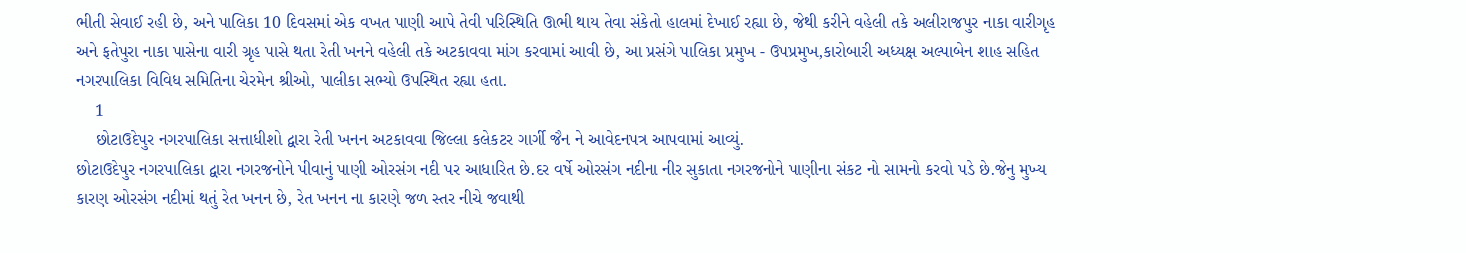ભીતી સેવાઈ રહી છે, અને પાલિકા 10 દિવસમાં એક વખત પાણી આપે તેવી પરિસ્થિતિ ઊભી થાય તેવા સંકેતો હાલમાં દેખાઈ રહ્યા છે, જેથી કરીને વહેલી તકે અલીરાજપુર નાકા વારીગૃહ અને ફતેપુરા નાકા પાસેના વારી ગ્રૃહ પાસે થતા રેતી ખનને વહેલી તકે અટકાવવા માંગ કરવામાં આવી છે, આ પ્રસંગે પાલિકા પ્રમુખ - ઉપપ્રમુખ,કારોબારી અધ્યક્ષ અલ્પાબેન શાહ સહિત નગરપાલિકા વિવિધ સમિતિના ચેરમેન શ્રીઓ, પાલીકા સભ્યો ઉપસ્થિત રહ્યા હતા.
    1
    છોટાઉદેપુર નગરપાલિકા સત્તાધીશો દ્વારા રેતી ખનન અટકાવવા જિલ્લા કલેકટર ગાર્ગી જૈન ને આવેદનપત્ર આપવામાં આવ્યું.
છોટાઉદેપુર નગરપાલિકા દ્વારા નગરજનોને પીવાનું પાણી ઓરસંગ નદી પર આધારિત છે.દર વર્ષે ઓરસંગ નદીના નીર સુકાતા નગરજનોને પાણીના સંકટ નો સામનો કરવો પડે છે.જેનુ મુખ્ય કારણ ઓરસંગ નદીમાં થતું રેત ખનન છે, રેત ખનન ના કારણે જળ સ્તર નીચે જવાથી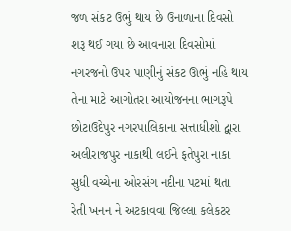જળ સંકટ ઉભું થાય છે ઉનાળાના દિવસો શરૂ થઈ ગયા છે આવનારા દિવસોમાં નગરજનો ઉપર પાણીનું સંકટ ઊભું નહિ થાય તેના માટે આગોતરા આયોજનના ભાગરૂપે છોટાઉદેપુર નગરપાલિકાના સત્તાધીશો દ્વારા અલીરાજપુર નાકાથી લઈને ફતેપુરા નાકા સુધી વચ્ચેના ઓરસંગ નદીના પટમાં થતા રેતી ખનન ને અટકાવવા જિલ્લા કલેકટર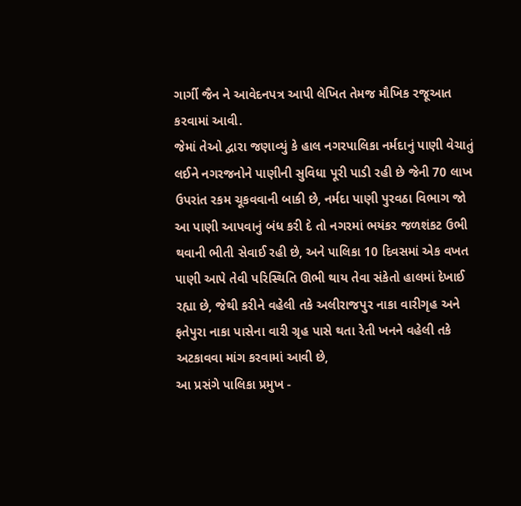ગાર્ગી જૈન ને આવેદનપત્ર આપી લેખિત તેમજ મૌખિક રજૂઆત કરવામાં આવી.
જેમાં તેઓ દ્વારા જણાવ્યું કે હાલ નગરપાલિકા નર્મદાનું પાણી વેચાતું લઈને નગરજનોને પાણીની સુવિધા પૂરી પાડી રહી છે જેની 70 લાખ ઉપરાંત રકમ ચૂકવવાની બાકી છે, નર્મદા પાણી પુરવઠા વિભાગ જો આ પાણી આપવાનું બંધ કરી દે તો નગરમાં ભયંકર જળશંકટ ઉભી થવાની ભીતી સેવાઈ રહી છે, અને પાલિકા 10 દિવસમાં એક વખત પાણી આપે તેવી પરિસ્થિતિ ઊભી થાય તેવા સંકેતો હાલમાં દેખાઈ રહ્યા છે, જેથી કરીને વહેલી તકે અલીરાજપુર નાકા વારીગૃહ અને ફતેપુરા નાકા પાસેના વારી ગ્રૃહ પાસે થતા રેતી ખનને વહેલી તકે અટકાવવા માંગ કરવામાં આવી છે,
આ પ્રસંગે પાલિકા પ્રમુખ -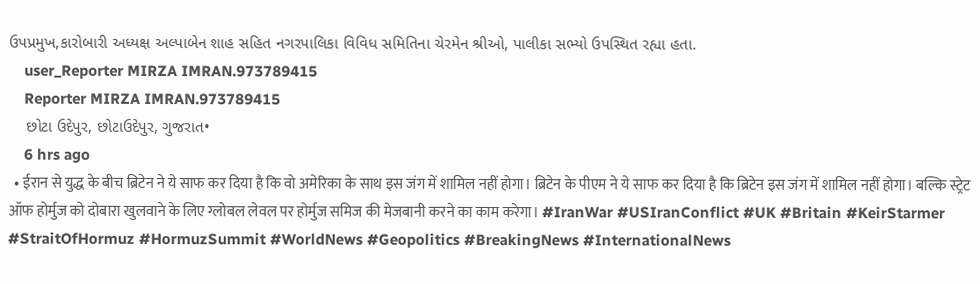ઉપપ્રમુખ,કારોબારી અધ્યક્ષ અલ્પાબેન શાહ સહિત નગરપાલિકા વિવિધ સમિતિના ચેરમેન શ્રીઓ, પાલીકા સભ્યો ઉપસ્થિત રહ્યા હતા.
    user_Reporter MIRZA IMRAN.973789415
    Reporter MIRZA IMRAN.973789415
    છોટા ઉદેપુર, છોટાઉદેપુર, ગુજરાત•
    6 hrs ago
  • ईरान से युद्ध के बीच ब्रिटेन ने ये साफ कर दिया है कि वो अमेरिका के साथ इस जंग में शामिल नहीं होगा। ब्रिटेन के पीएम ने ये साफ कर दिया है कि ब्रिटेन इस जंग में शामिल नहीं होगा। बल्कि स्ट्रेट ऑफ होर्मुज को दोबारा खुलवाने के लिए ग्लोबल लेवल पर होर्मुज समिज की मेजबानी करने का काम करेगा। #IranWar #USIranConflict #UK #Britain #KeirStarmer #StraitOfHormuz #HormuzSummit #WorldNews #Geopolitics #BreakingNews #InternationalNews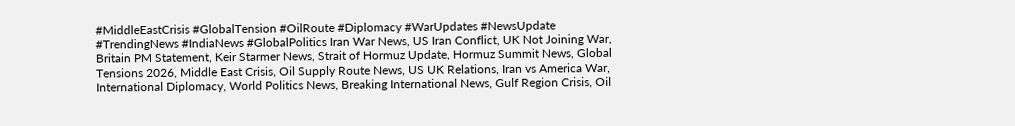#MiddleEastCrisis #GlobalTension #OilRoute #Diplomacy #WarUpdates #NewsUpdate #TrendingNews #IndiaNews #GlobalPolitics Iran War News, US Iran Conflict, UK Not Joining War, Britain PM Statement, Keir Starmer News, Strait of Hormuz Update, Hormuz Summit News, Global Tensions 2026, Middle East Crisis, Oil Supply Route News, US UK Relations, Iran vs America War, International Diplomacy, World Politics News, Breaking International News, Gulf Region Crisis, Oil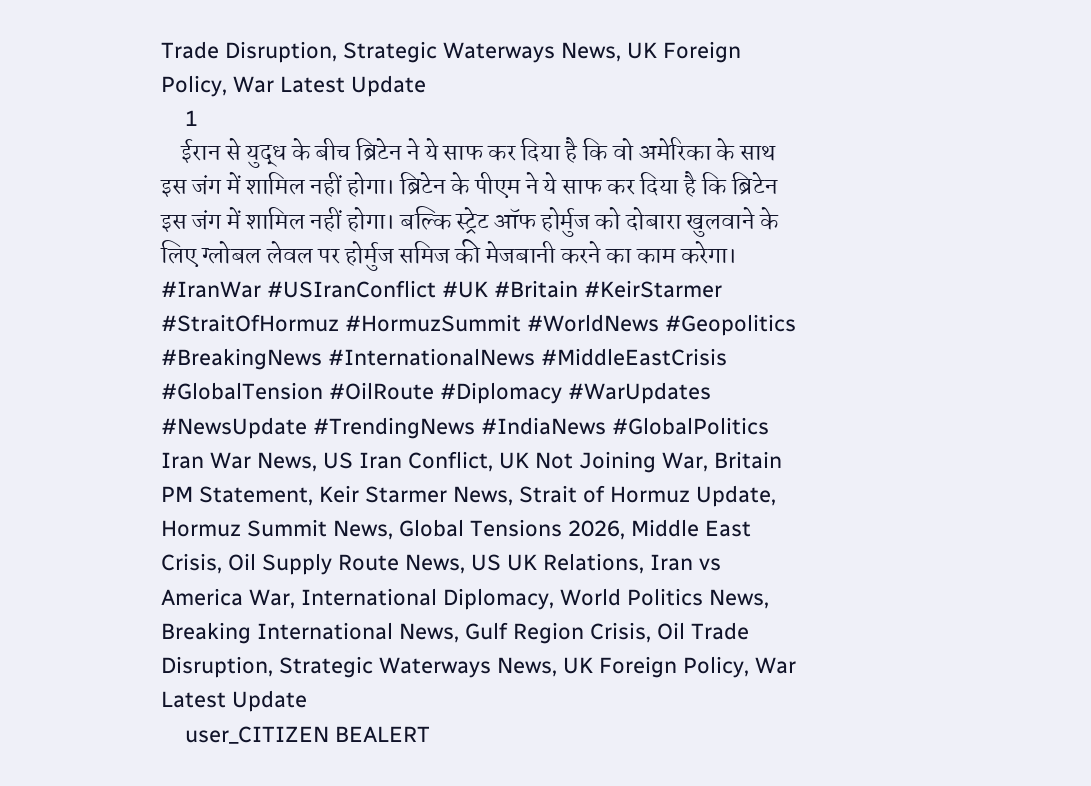Trade Disruption, Strategic Waterways News, UK Foreign Policy, War Latest Update
    1
    ईरान से युद्ध के बीच ब्रिटेन ने ये साफ कर दिया है कि वो अमेरिका के साथ इस जंग में शामिल नहीं होगा। ब्रिटेन के पीएम ने ये साफ कर दिया है कि ब्रिटेन इस जंग में शामिल नहीं होगा। बल्कि स्ट्रेट ऑफ होर्मुज को दोबारा खुलवाने के लिए ग्लोबल लेवल पर होर्मुज समिज की मेजबानी करने का काम करेगा। #IranWar #USIranConflict #UK #Britain #KeirStarmer #StraitOfHormuz #HormuzSummit #WorldNews #Geopolitics #BreakingNews #InternationalNews #MiddleEastCrisis #GlobalTension #OilRoute #Diplomacy #WarUpdates #NewsUpdate #TrendingNews #IndiaNews #GlobalPolitics Iran War News, US Iran Conflict, UK Not Joining War, Britain PM Statement, Keir Starmer News, Strait of Hormuz Update, Hormuz Summit News, Global Tensions 2026, Middle East Crisis, Oil Supply Route News, US UK Relations, Iran vs America War, International Diplomacy, World Politics News, Breaking International News, Gulf Region Crisis, Oil Trade Disruption, Strategic Waterways News, UK Foreign Policy, War Latest Update
    user_CITIZEN BEALERT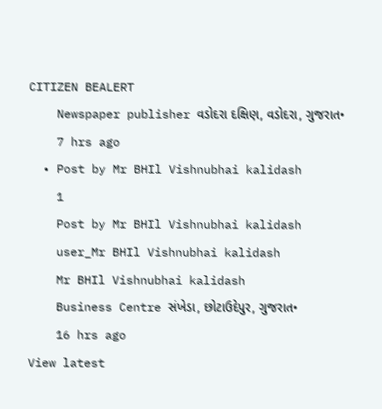CITIZEN BEALERT
    Newspaper publisher વડોદરા દક્ષિણ, વડોદરા, ગુજરાત•
    7 hrs ago
  • Post by Mr BHIl Vishnubhai kalidash
    1
    Post by Mr BHIl Vishnubhai kalidash
    user_Mr BHIl Vishnubhai kalidash
    Mr BHIl Vishnubhai kalidash
    Business Centre સંખેડા, છોટાઉદેપુર, ગુજરાત•
    16 hrs ago
View latest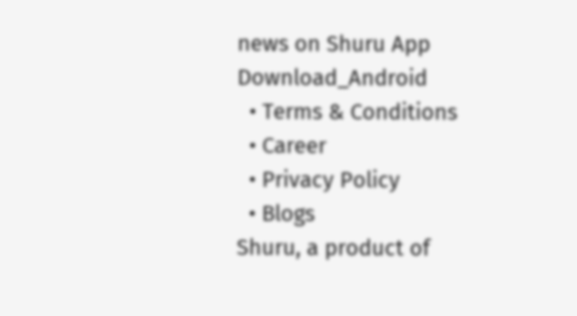news on Shuru App
Download_Android
  • Terms & Conditions
  • Career
  • Privacy Policy
  • Blogs
Shuru, a product of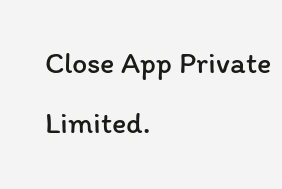Close App Private Limited.